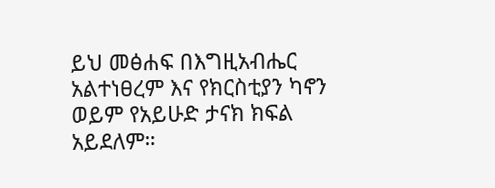ይህ መፅሐፍ በእግዚአብሔር አልተነፀረም እና የክርስቲያን ካኖን ወይም የአይሁድ ታናክ ክፍል አይደለም።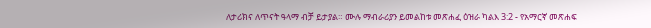ለታሪክና ለጥናት ዓላማ ብቻ ይታያል። ሙሉ ማብራሪያን ይመልከቱ መጽሐፈ ዕዝራ ካልእ 3:2 - የአማርኛ መጽሐፍ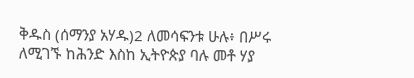ቅዱስ (ሰማንያ አሃዱ)2 ለመሳፍንቱ ሁሉ፥ በሥሩ ለሚገኙ ከሕንድ እስከ ኢትዮጵያ ባሉ መቶ ሃያ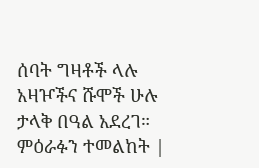ሰባት ግዛቶች ላሉ አዛዦችና ሹሞች ሁሉ ታላቅ በዓል አደረገ። ምዕራፉን ተመልከት |